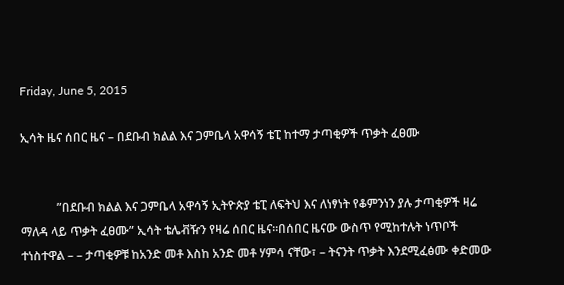Friday, June 5, 2015

ኢሳት ዜና ሰበር ዜና – በደቡብ ክልል እና ጋምቤላ አዋሳኝ ቴፒ ከተማ ታጣቂዎች ጥቃት ፈፀሙ


            ”በደቡብ ክልል እና ጋምቤላ አዋሳኝ ኢትዮጵያ ቴፒ ለፍትህ እና ለነፃነት የቆምንነን ያሉ ታጣቂዎች ዛሬ ማለዳ ላይ ጥቃት ፈፀሙ” ኢሳት ቴሌቭዥን የዛሬ ሰበር ዜና።በሰበር ዜናው ውስጥ የሚከተሉት ነጥቦች ተነስተዋል – – ታጣቂዎቹ ከአንድ መቶ እስከ አንድ መቶ ሃምሳ ናቸው፣ – ትናንት ጥቃት እንደሚፈፅሙ ቀድመው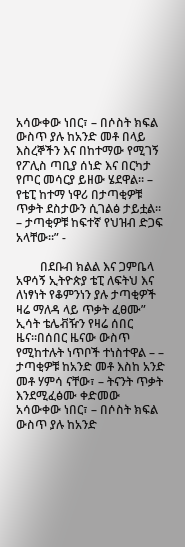አሳውቀው ነበር፣ – በሶስት ክፍል ውስጥ ያሉ ከአንድ መቶ በላይ እስረኞችን እና በከተማው የሚገኝ የፖሊስ ጣቢያ ሰነድ እና በርካታ የጦር መሳርያ ይዘው ሄደዋል። – የቴፒ ከተማ ነዋሪ በታጣቂዎቹ ጥቃት ደስታውን ሲገልፅ ታይቷል። – ታጣቂዎቹ ከፍተኛ የህዝብ ድጋፍ አላቸው።” -

        በደቡብ ክልል እና ጋምቤላ አዋሳኝ ኢትዮጵያ ቴፒ ለፍትህ እና ለነፃነት የቆምንነን ያሉ ታጣቂዎች ዛሬ ማለዳ ላይ ጥቃት ፈፀሙ” ኢሳት ቴሌቭዥን የዛሬ ሰበር ዜና።በሰበር ዜናው ውስጥ የሚከተሉት ነጥቦች ተነስተዋል – – ታጣቂዎቹ ከአንድ መቶ እስከ አንድ መቶ ሃምሳ ናቸው፣ – ትናንት ጥቃት እንደሚፈፅሙ ቀድመው አሳውቀው ነበር፣ – በሶስት ክፍል ውስጥ ያሉ ከአንድ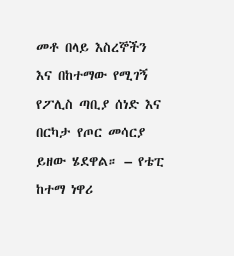መቶ በላይ እስረኞችን እና በከተማው የሚገኝ የፖሊስ ጣቢያ ሰነድ እና በርካታ የጦር መሳርያ ይዘው ሄደዋል። – የቴፒ ከተማ ነዋሪ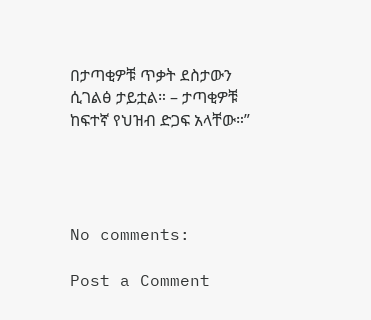በታጣቂዎቹ ጥቃት ደስታውን ሲገልፅ ታይቷል። – ታጣቂዎቹ ከፍተኛ የህዝብ ድጋፍ አላቸው።”




No comments:

Post a Comment